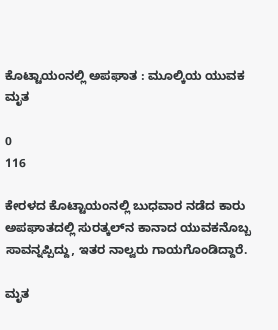ಕೊಟ್ಟಾಯಂನಲ್ಲಿ ಅಪಘಾತ : ಮೂಲ್ಕಿಯ ಯುವಕ ಮೃತ

0
116

ಕೇರಳದ ಕೊಟ್ಟಾಯಂನಲ್ಲಿ ಬುಧವಾರ ನಡೆದ ಕಾರು ಅಪಘಾತದಲ್ಲಿ ಸುರತ್ಕಲ್‌ನ ಕಾನಾದ ಯುವಕನೊಬ್ಬ ಸಾವನ್ನಪ್ಪಿದ್ದು, ಇತರ ನಾಲ್ವರು ಗಾಯಗೊಂಡಿದ್ದಾರೆ.

ಮೃತ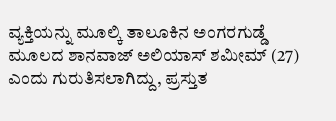ವ್ಯಕ್ತಿಯನ್ನು ಮೂಲ್ಕಿ ತಾಲೂಕಿನ ಅಂಗರಗುಡ್ಡೆ ಮೂಲದ ಶಾನವಾಜ್ ಅಲಿಯಾಸ್ ಶಮೀಮ್ (27) ಎಂದು ಗುರುತಿಸಲಾಗಿದ್ದು, ಪ್ರಸ್ತುತ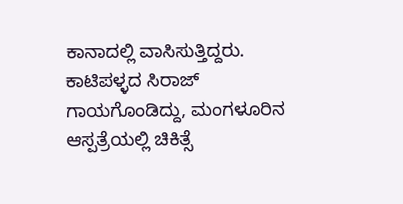ಕಾನಾದಲ್ಲಿ ವಾಸಿಸುತ್ತಿದ್ದರು. ಕಾಟಿಪಳ್ಳದ ಸಿರಾಜ್ ಗಾಯಗೊಂಡಿದ್ದು, ಮಂಗಳೂರಿನ ಆಸ್ಪತ್ರೆಯಲ್ಲಿ ಚಿಕಿತ್ಸೆ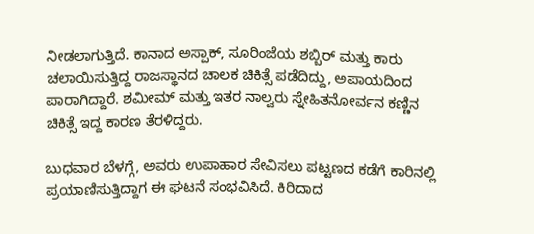ನೀಡಲಾಗುತ್ತಿದೆ. ಕಾನಾದ ಅಸ್ಪಾಕ್, ಸೂರಿಂಜೆಯ ಶಬ್ಬಿರ್ ಮತ್ತು ಕಾರು ಚಲಾಯಿಸುತ್ತಿದ್ದ ರಾಜಸ್ಥಾನದ ಚಾಲಕ ಚಿಕಿತ್ಸೆ ಪಡೆದಿದ್ದು, ಅಪಾಯದಿಂದ ಪಾರಾಗಿದ್ದಾರೆ. ಶಮೀಮ್ ಮತ್ತು ಇತರ ನಾಲ್ವರು ಸ್ನೇಹಿತನೋರ್ವನ ಕಣ್ಣಿನ ಚಿಕಿತ್ಸೆ ಇದ್ದ ಕಾರಣ ತೆರಳಿದ್ದರು.

ಬುಧವಾರ ಬೆಳಗ್ಗೆ, ಅವರು ಉಪಾಹಾರ ಸೇವಿಸಲು ಪಟ್ಟಣದ ಕಡೆಗೆ ಕಾರಿನಲ್ಲಿ ಪ್ರಯಾಣಿಸುತ್ತಿದ್ದಾಗ ಈ ಘಟನೆ ಸಂಭವಿಸಿದೆ. ಕಿರಿದಾದ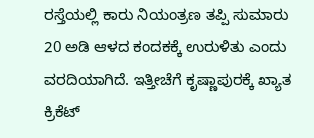ರಸ್ತೆಯಲ್ಲಿ ಕಾರು ನಿಯಂತ್ರಣ ತಪ್ಪಿ ಸುಮಾರು 20 ಅಡಿ ಆಳದ ಕಂದಕಕ್ಕೆ ಉರುಳಿತು ಎಂದು ವರದಿಯಾಗಿದೆ. ಇತ್ತೀಚೆಗೆ ಕೃಷ್ಣಾಪುರಕ್ಕೆ ಖ್ಯಾತ ಕ್ರಿಕೆಟ್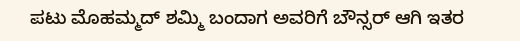ಪಟು ಮೊಹಮ್ಮದ್ ಶಮ್ಮಿ ಬಂದಾಗ ಅವರಿಗೆ ಬೌನ್ಸರ್ ಆಗಿ ಇತರ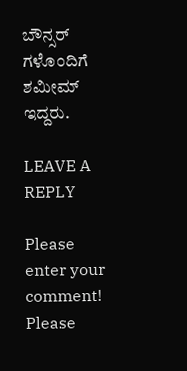ಬೌನ್ಸರ್ ಗಳೊಂದಿಗೆ ಶಮೀಮ್ ಇದ್ದರು.

LEAVE A REPLY

Please enter your comment!
Please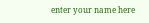enter your name here